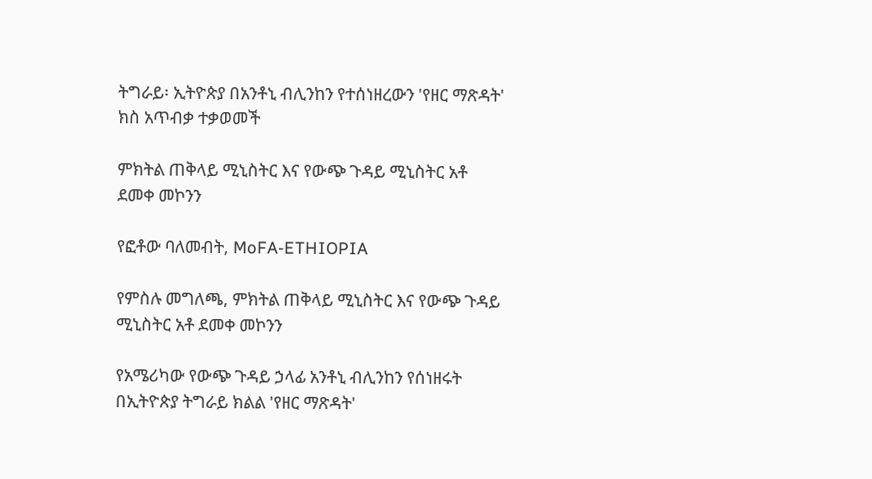ትግራይ፡ ኢትዮጵያ በአንቶኒ ብሊንከን የተሰነዘረውን 'የዘር ማጽዳት' ክስ አጥብቃ ተቃወመች

ምክትል ጠቅላይ ሚኒስትር እና የውጭ ጉዳይ ሚኒስትር አቶ ደመቀ መኮንን

የፎቶው ባለመብት, MoFA-ETHIOPIA

የምስሉ መግለጫ, ምክትል ጠቅላይ ሚኒስትር እና የውጭ ጉዳይ ሚኒስትር አቶ ደመቀ መኮንን

የአሜሪካው የውጭ ጉዳይ ኃላፊ አንቶኒ ብሊንከን የሰነዘሩት በኢትዮጵያ ትግራይ ክልል 'የዘር ማጽዳት'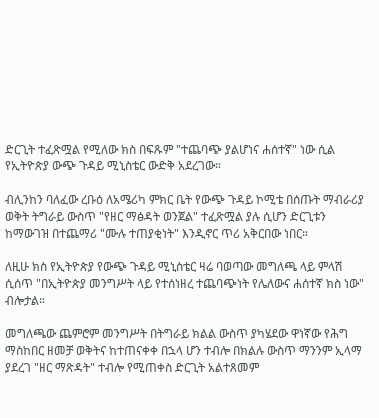ድርጊት ተፈጽሟል የሚለው ክስ በፍጹም "ተጨባጭ ያልሆነና ሐሰተኛ" ነው ሲል የኢትዮጵያ ውጭ ጉዳይ ሚኒስቴር ውድቅ አደረገው።

ብሊንከን ባለፈው ረቡዕ ለአሜሪካ ምክር ቤት የውጭ ጉዳይ ኮሚቴ በሰጡት ማብራሪያ ወቅት ትግራይ ውስጥ "የዘር ማፅዳት ወንጀል" ተፈጽሟል ያሉ ሲሆን ድርጊቱን ከማውገዝ በተጨማሪ "ሙሉ ተጠያቂነት" እንዲኖር ጥሪ አቅርበው ነበር።

ለዚሁ ክስ የኢትዮጵያ የውጭ ጉዳይ ሚኒስቴር ዛሬ ባወጣው መግለጫ ላይ ምላሽ ሲሰጥ "በኢትዮጵያ መንግሥት ላይ የተሰነዘረ ተጨባጭነት የሌለውና ሐሰተኛ ክስ ነው" ብሎታል።

መግለጫው ጨምሮም መንግሥት በትግራይ ክልል ውስጥ ያካሄደው ዋነኛው የሕግ ማስከበር ዘመቻ ወቅትና ከተጠናቀቀ በኋላ ሆን ተብሎ በክልሉ ውስጥ ማንንም ኢላማ ያደረገ "ዘር ማጽዳት" ተብሎ የሚጠቀስ ድርጊት አልተጸመም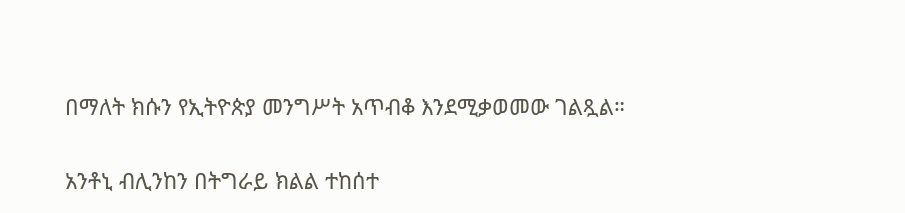በማለት ክሱን የኢትዮጵያ መንግሥት አጥብቆ እንደሚቃወመው ገልጿል።

አንቶኒ ብሊንከን በትግራይ ክልል ተከሰተ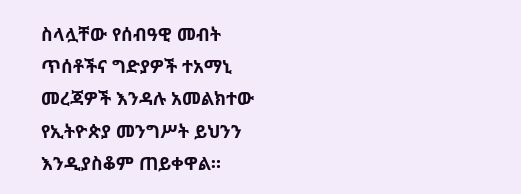ስላሏቸው የሰብዓዊ መብት ጥሰቶችና ግድያዎች ተአማኒ መረጃዎች እንዳሉ አመልክተው የኢትዮጵያ መንግሥት ይህንን እንዲያስቆም ጠይቀዋል።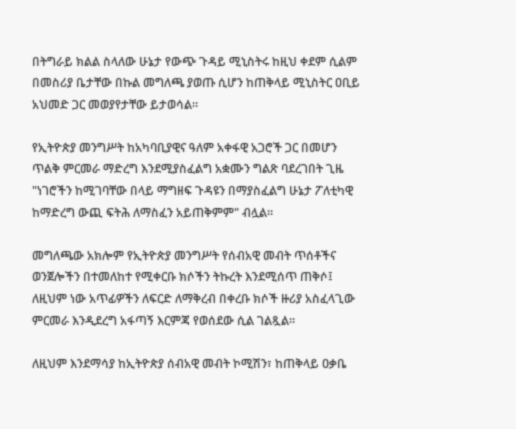በትግራይ ክልል ስላለው ሁኔታ የውጭ ጉዳይ ሚኒስትሩ ከዚህ ቀደም ሲልም በመስሪያ ቤታቸው በኩል መግለጫ ያወጡ ሲሆን ከጠቅላይ ሚኒስትር ዐቢይ አህመድ ጋር መወያየታቸው ይታወሳል።

የኢትዮጵያ መንግሥት ከአካባቢያዊና ዓለም አቀፋዊ አጋሮች ጋር በመሆን ጥልቅ ምርመራ ማድረግ እንደሚያስፈልግ አቋሙን ግልጽ ባደረገበት ጊዜ "ነገሮችን ከሚገባቸው በላይ ማግዘፍ ጉዳዩን በማያስፈልግ ሁኔታ ፖለቲካዊ ከማድረግ ውጪ ፍትሕ ለማስፈን አይጠቅምም" ብሏል።

መግለጫው አክሎም የኢትዮጵያ መንግሥት የሰብአዊ መብት ጥሰቶችና ወንጀሎችን በተመለከተ የሚቀርቡ ክሶችን ትኩረት እንደሚሰጥ ጠቅሶ፤ ለዚህም ነው አጥፊዎችን ለፍርድ ለማቅረብ በቀረቡ ክሶች ዙሪያ አስፈላጊው ምርመራ እንዲደረግ አፋጣኝ እርምጃ የወሰደው ሲል ገልጿል።

ለዚህም እንደማሳያ ከኢትዮጵያ ሰብአዊ መብት ኮሚሽን፣ ከጠቅላይ ዐቃቤ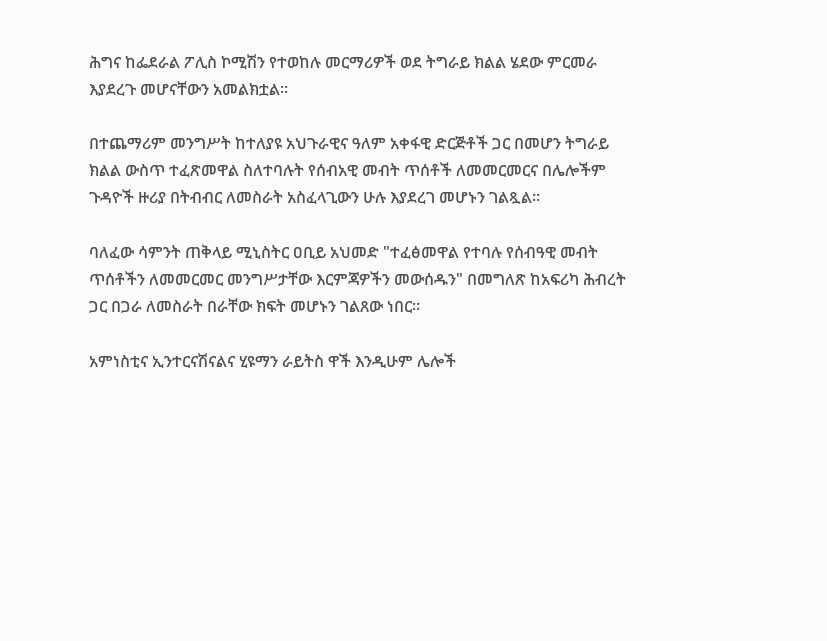ሕግና ከፌደራል ፖሊስ ኮሚሽን የተወከሉ መርማሪዎች ወደ ትግራይ ክልል ሄደው ምርመራ እያደረጉ መሆናቸውን አመልክቷል።

በተጨማሪም መንግሥት ከተለያዩ አህጉራዊና ዓለም አቀፋዊ ድርጅቶች ጋር በመሆን ትግራይ ክልል ውስጥ ተፈጽመዋል ስለተባሉት የሰብአዊ መብት ጥሰቶች ለመመርመርና በሌሎችም ጉዳዮች ዙሪያ በትብብር ለመስራት አስፈላጊውን ሁሉ እያደረገ መሆኑን ገልጿል።

ባለፈው ሳምንት ጠቅላይ ሚኒስትር ዐቢይ አህመድ "ተፈፅመዋል የተባሉ የሰብዓዊ መብት ጥሰቶችን ለመመርመር መንግሥታቸው እርምጃዎችን መውሰዱን" በመግለጽ ከአፍሪካ ሕብረት ጋር በጋራ ለመስራት በራቸው ክፍት መሆኑን ገልጸው ነበር።

አምነስቲና ኢንተርናሽናልና ሂዩማን ራይትስ ዋች እንዲሁም ሌሎች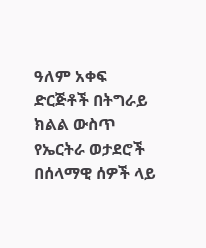ዓለም አቀፍ ድርጅቶች በትግራይ ክልል ውስጥ የኤርትራ ወታደሮች በሰላማዊ ሰዎች ላይ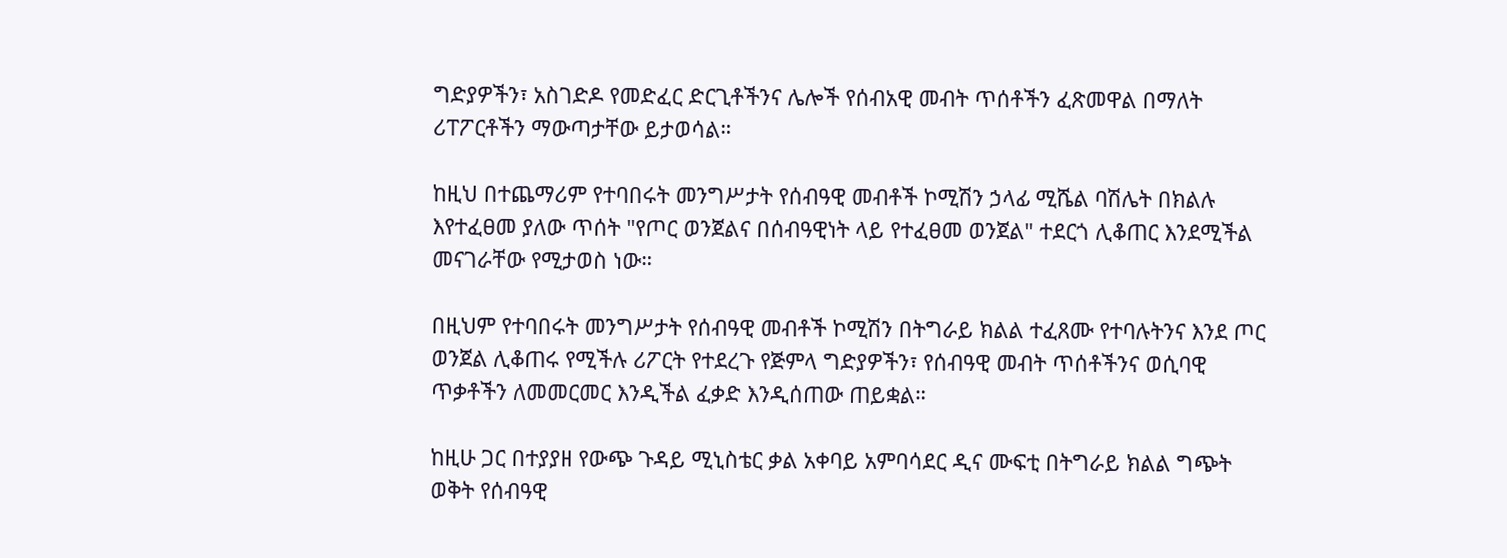ግድያዎችን፣ አስገድዶ የመድፈር ድርጊቶችንና ሌሎች የሰብአዊ መብት ጥሰቶችን ፈጽመዋል በማለት ሪፐፖርቶችን ማውጣታቸው ይታወሳል።

ከዚህ በተጨማሪም የተባበሩት መንግሥታት የሰብዓዊ መብቶች ኮሚሽን ኃላፊ ሚሼል ባሽሌት በክልሉ እየተፈፀመ ያለው ጥሰት "የጦር ወንጀልና በሰብዓዊነት ላይ የተፈፀመ ወንጀል" ተደርጎ ሊቆጠር እንደሚችል መናገራቸው የሚታወስ ነው።

በዚህም የተባበሩት መንግሥታት የሰብዓዊ መብቶች ኮሚሽን በትግራይ ክልል ተፈጸሙ የተባሉትንና እንደ ጦር ወንጀል ሊቆጠሩ የሚችሉ ሪፖርት የተደረጉ የጅምላ ግድያዎችን፣ የሰብዓዊ መብት ጥሰቶችንና ወሲባዊ ጥቃቶችን ለመመርመር እንዲችል ፈቃድ እንዲሰጠው ጠይቋል።

ከዚሁ ጋር በተያያዘ የውጭ ጉዳይ ሚኒስቴር ቃል አቀባይ አምባሳደር ዲና ሙፍቲ በትግራይ ክልል ግጭት ወቅት የሰብዓዊ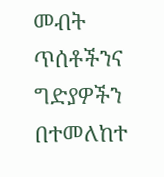መብት ጥሰቶችንና ግድያዎችን በተመለከተ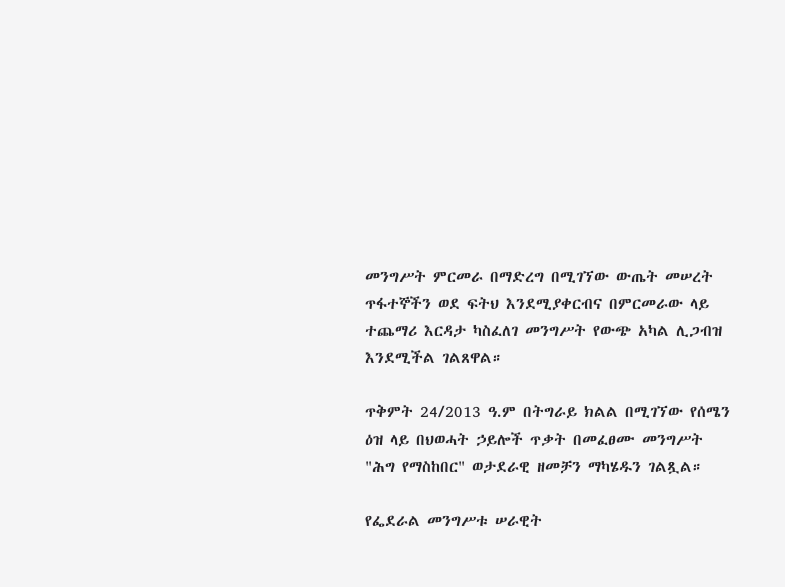መንግሥት ምርመራ በማድረግ በሚገኘው ውጤት መሠረት ጥፋተኞችን ወደ ፍትህ እንደሚያቀርብና በምርመራው ላይ ተጨማሪ እርዳታ ካስፈለገ መንግሥት የውጭ አካል ሊጋብዝ እንደሚችል ገልጸዋል።

ጥቅምት 24/2013 ዓ.ም በትግራይ ክልል በሚገኘው የሰሜን ዕዝ ላይ በህወሓት ኃይሎች ጥቃት በመፈፀሙ መንግሥት "ሕግ የማስከበር" ወታደራዊ ዘመቻን ማካሄዱን ገልጿል።

የፌደራል መንግሥቱ ሠራዊት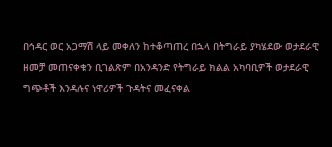በኅዳር ወር አጋማሽ ላይ መቀለን ከተቆጣጠረ በኋላ በትግራይ ያካሄደው ወታደራዊ ዘመቻ መጠናቀቁን ቢገልጽም በአንዳንድ የትግራይ ክልል አካባቢዎች ወታደራዊ ግጭቶች እንዳሉና ነዋሪዎች ጉዳትና መፈናቀል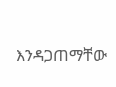እንዳጋጠማቸው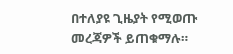በተለያዩ ጊዜያት የሚወጡ መረጃዎች ይጠቁማሉ።